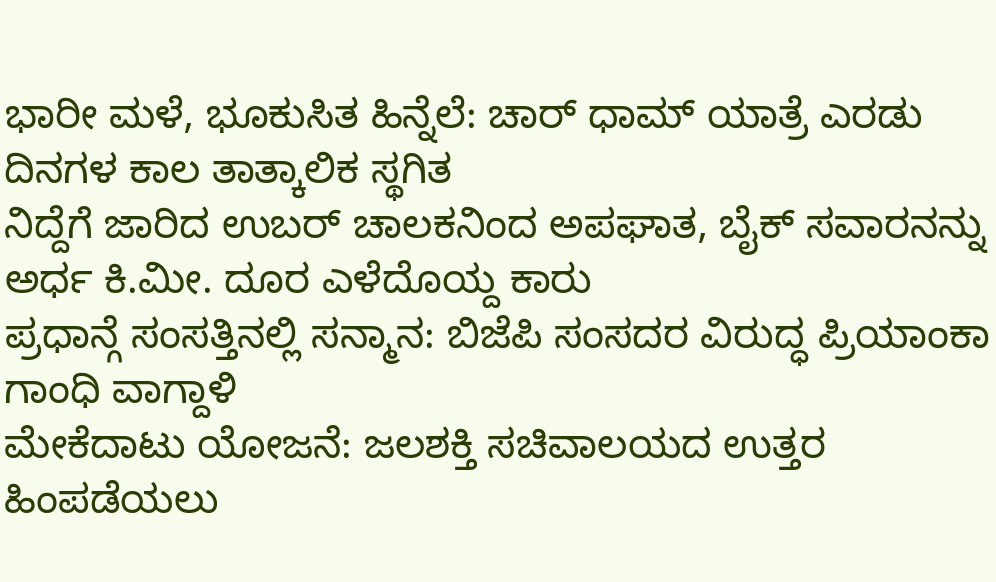ಭಾರೀ ಮಳೆ, ಭೂಕುಸಿತ ಹಿನ್ನೆಲೆ: ಚಾರ್ ಧಾಮ್ ಯಾತ್ರೆ ಎರಡು ದಿನಗಳ ಕಾಲ ತಾತ್ಕಾಲಿಕ ಸ್ಥಗಿತ
ನಿದ್ದೆಗೆ ಜಾರಿದ ಉಬರ್ ಚಾಲಕನಿಂದ ಅಪಘಾತ, ಬೈಕ್ ಸವಾರನನ್ನು ಅರ್ಧ ಕಿ.ಮೀ. ದೂರ ಎಳೆದೊಯ್ದ ಕಾರು
ಪ್ರಧಾನ್ಗೆ ಸಂಸತ್ತಿನಲ್ಲಿ ಸನ್ಮಾನ: ಬಿಜೆಪಿ ಸಂಸದರ ವಿರುದ್ಧ ಪ್ರಿಯಾಂಕಾ ಗಾಂಧಿ ವಾಗ್ದಾಳಿ
ಮೇಕೆದಾಟು ಯೋಜನೆ: ಜಲಶಕ್ತಿ ಸಚಿವಾಲಯದ ಉತ್ತರ ಹಿಂಪಡೆಯಲು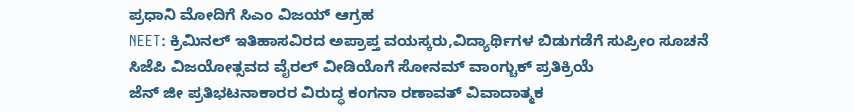ಪ್ರಧಾನಿ ಮೋದಿಗೆ ಸಿಎಂ ವಿಜಯ್ ಆಗ್ರಹ
NEET: ಕ್ರಿಮಿನಲ್ ಇತಿಹಾಸವಿರದ ಅಪ್ರಾಪ್ತ ವಯಸ್ಕರು,ವಿದ್ಯಾರ್ಥಿಗಳ ಬಿಡುಗಡೆಗೆ ಸುಪ್ರೀಂ ಸೂಚನೆ
ಸಿಜೆಪಿ ವಿಜಯೋತ್ಸವದ ವೈರಲ್ ವೀಡಿಯೊಗೆ ಸೋನಮ್ ವಾಂಗ್ಚುಕ್ ಪ್ರತಿಕ್ರಿಯೆ
ಜೆನ್ ಜೀ ಪ್ರತಿಭಟನಾಕಾರರ ವಿರುದ್ಧ ಕಂಗನಾ ರಣಾವತ್ ವಿವಾದಾತ್ಮಕ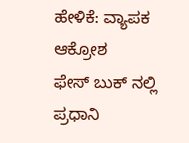ಹೇಳಿಕೆ: ವ್ಯಾಪಕ ಆಕ್ರೋಶ
ಫೇಸ್ ಬುಕ್ ನಲ್ಲಿ ಪ್ರಧಾನಿ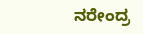ನರೇಂದ್ರ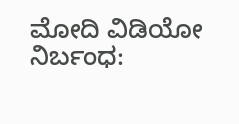ಮೋದಿ ವಿಡಿಯೋ ನಿರ್ಬಂಧ: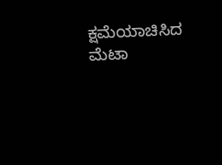ಕ್ಷಮೆಯಾಚಿಸಿದ ಮೆಟಾ